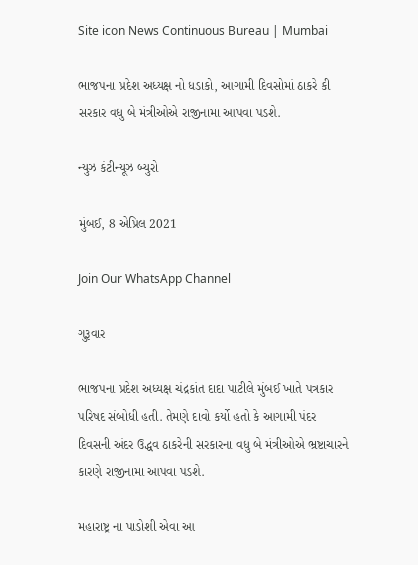Site icon News Continuous Bureau | Mumbai

ભાજપના પ્રદેશ અધ્યક્ષ નો ધડાકો, આગામી દિવસોમાં ઠાકરે કી સરકાર વધુ બે મંત્રીઓએ રાજીનામા આપવા પડશે.

ન્યુઝ કંટીન્યૂઝ બ્યુરો

મુંબઈ, 8 એપ્રિલ 2021

Join Our WhatsApp Channel

ગુરૂવાર

ભાજપના પ્રદેશ અધ્યક્ષ ચંદ્રકાંત દાદા પાટીલે મુંબઈ ખાતે પત્રકાર પરિષદ સંબોધી હતી. તેમણે દાવો કર્યો હતો કે આગામી પંદર દિવસની અંદર ઉદ્ધવ ઠાકરેની સરકારના વધુ બે મંત્રીઓએ ભ્રષ્ટાચારને કારણે રાજીનામા આપવા પડશે.

મહારાષ્ટ્ર ના પાડોશી એવા આ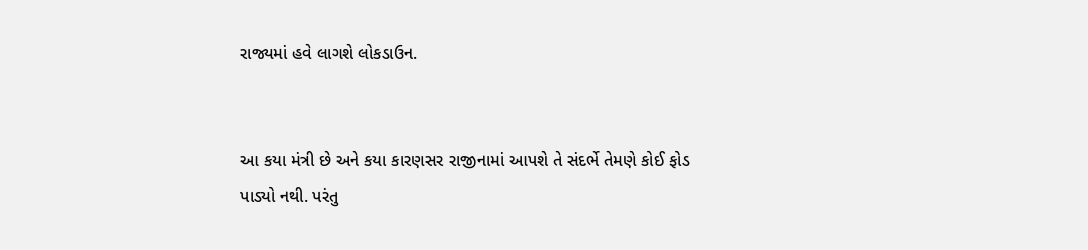રાજ્યમાં હવે લાગશે લોકડાઉન.


આ કયા મંત્રી છે અને કયા કારણસર રાજીનામાં આપશે તે સંદર્ભે તેમણે કોઈ ફોડ પાડ્યો નથી. પરંતુ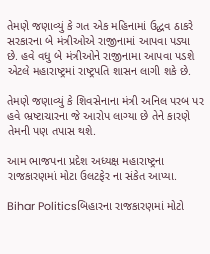તેમણે જણાવ્યું કે ગત એક મહિનામાં ઉદ્ધવ ઠાકરે સરકારના બે મંત્રીઓએ રાજીનામાં આપવા પડ્યા છે. હવે વધુ બે મંત્રીઓને રાજીનામા આપવા પડશે એટલે મહારાષ્ટ્રમાં રાષ્ટ્રપતિ શાસન લાગી શકે છે.

તેમણે જણાવ્યું કે શિવસેનાના મંત્રી અનિલ પરબ પર હવે ભ્રષ્ટાચારના જે આરોપ લાગ્યા છે તેને કારણે તેમની પણ તપાસ થશે.

આમ ભાજપના પ્રદેશ અધ્યક્ષ મહારાષ્ટ્રના રાજકારણમાં મોટા ઉલટફેર ના સંકેત આપ્યા.

Bihar Politicsબિહારના રાજકારણમાં મોટો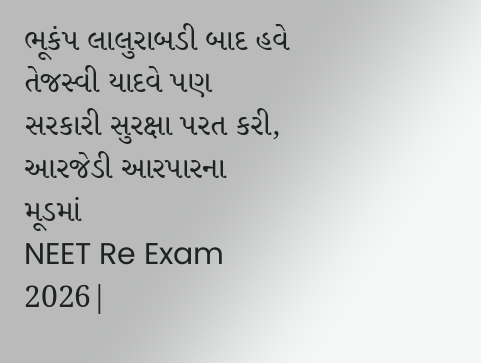ભૂકંપ લાલુરાબડી બાદ હવે તેજસ્વી યાદવે પણ સરકારી સુરક્ષા પરત કરી, આરજેડી આરપારના મૂડમાં
NEET Re Exam 2026|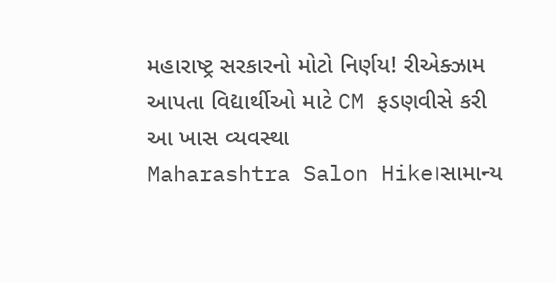મહારાષ્ટ્ર સરકારનો મોટો નિર્ણય! રીએક્ઝામ આપતા વિદ્યાર્થીઓ માટે CM ફડણવીસે કરી આ ખાસ વ્યવસ્થા
Maharashtra Salon Hike।સામાન્ય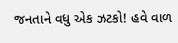જનતાને વધુ એક ઝટકો! હવે વાળ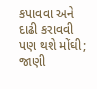કપાવવા અને દાઢી કરાવવી પણ થશે મોંઘી; જાણી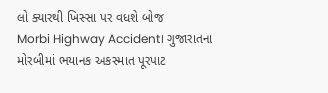લો ક્યારથી ખિસ્સા પર વધશે બોજ
Morbi Highway Accident। ગુજારાતના મોરબીમાં ભયાનક અકસ્માત પૂરપાટ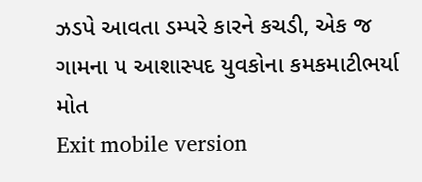ઝડપે આવતા ડમ્પરે કારને કચડી, એક જ ગામના ૫ આશાસ્પદ યુવકોના કમકમાટીભર્યા મોત
Exit mobile version